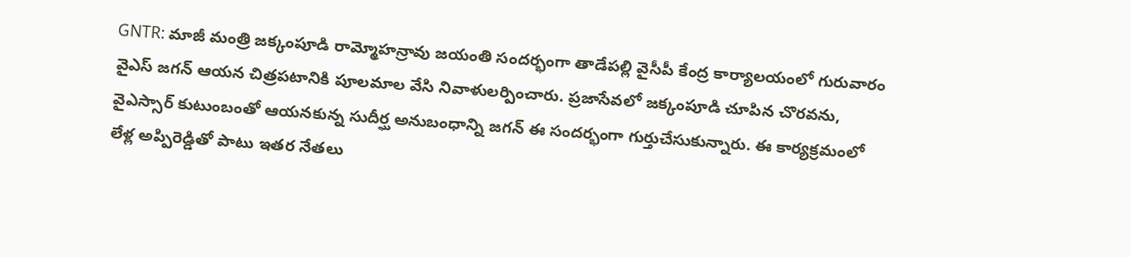GNTR: మాజీ మంత్రి జక్కంపూడి రామ్మోహన్రావు జయంతి సందర్భంగా తాడేపల్లి వైసీపీ కేంద్ర కార్యాలయంలో గురువారం వైఎస్ జగన్ ఆయన చిత్రపటానికి పూలమాల వేసి నివాళులర్పించారు. ప్రజాసేవలో జక్కంపూడి చూపిన చొరవను, వైఎస్సార్ కుటుంబంతో ఆయనకున్న సుదీర్ఘ అనుబంధాన్ని జగన్ ఈ సందర్భంగా గుర్తుచేసుకున్నారు. ఈ కార్యక్రమంలో లేళ్ల అప్పిరెడ్డితో పాటు ఇతర నేతలు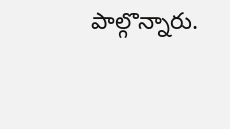పాల్గొన్నారు.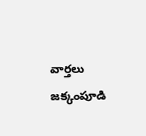వార్తలు
జక్కంపూడి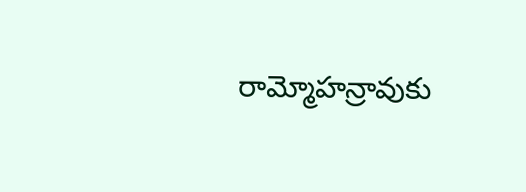రామ్మోహన్రావుకు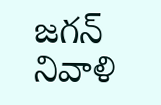జగన్ నివాళి